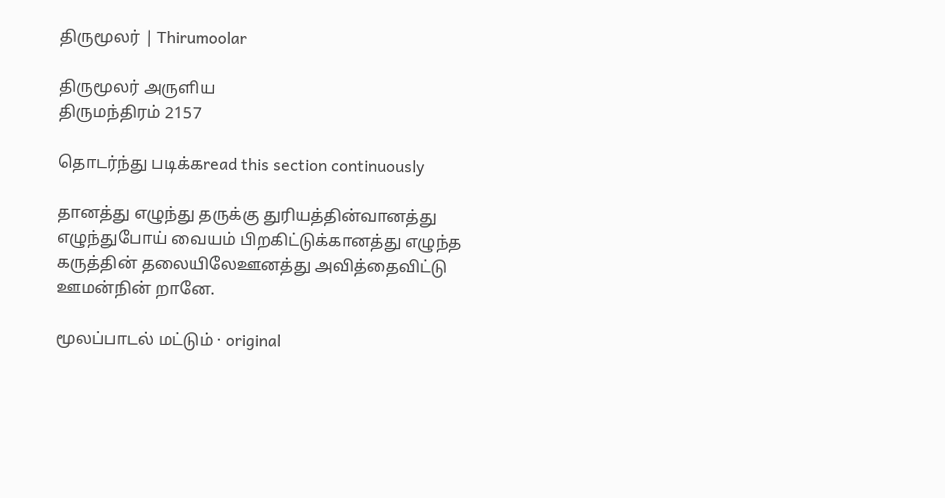திருமூலர் | Thirumoolar

திருமூலர் அருளிய
திருமந்திரம் 2157

தொடர்ந்து படிக்கread this section continuously

தானத்து எழுந்து தருக்கு துரியத்தின்வானத்து எழுந்துபோய் வையம் பிறகிட்டுக்கானத்து எழுந்த கருத்தின் தலையிலேஊனத்து அவித்தைவிட்டு ஊமன்நின் றானே.

மூலப்பாடல் மட்டும் · original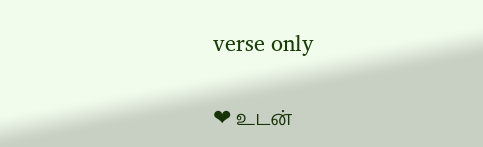verse only

❤ உடன்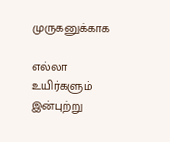முருகனுக்காக

எல்லா உயிர்களும் இன்புற்று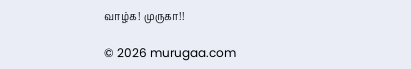வாழ்க! முருகா!!

© 2026 murugaa.com